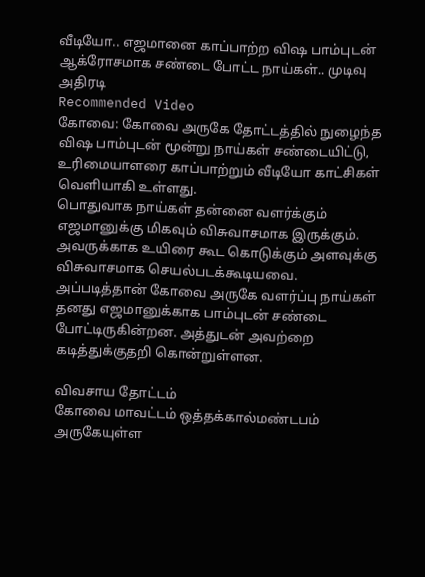வீடியோ.. எஜமானை காப்பாற்ற விஷ பாம்புடன் ஆக்ரோசமாக சண்டை போட்ட நாய்கள்.. முடிவு அதிரடி
Recommended Video
கோவை: கோவை அருகே தோட்டத்தில் நுழைந்த விஷ பாம்புடன் மூன்று நாய்கள் சண்டையிட்டு, உரிமையாளரை காப்பாற்றும் வீடியோ காட்சிகள் வெளியாகி உள்ளது.
பொதுவாக நாய்கள் தன்னை வளர்க்கும் எஜமானுக்கு மிகவும் விசுவாசமாக இருக்கும். அவருக்காக உயிரை கூட கொடுக்கும் அளவுக்கு விசுவாசமாக செயல்படக்கூடியவை.
அப்படித்தான் கோவை அருகே வளர்ப்பு நாய்கள் தனது எஜமானுக்காக பாம்புடன் சண்டை போட்டிருகின்றன. அத்துடன் அவற்றை கடித்துக்குதறி கொன்றுள்ளன.

விவசாய தோட்டம்
கோவை மாவட்டம் ஒத்தக்கால்மண்டபம் அருகேயுள்ள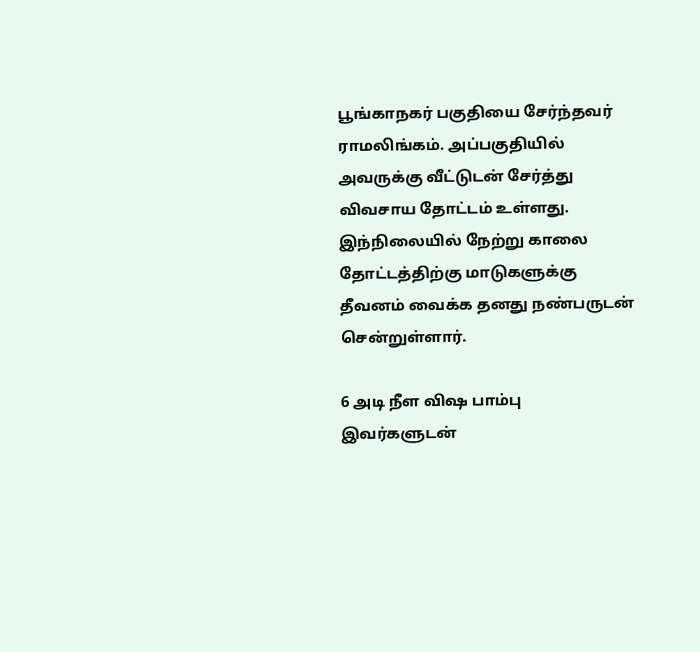பூங்காநகர் பகுதியை சேர்ந்தவர் ராமலிங்கம். அப்பகுதியில் அவருக்கு வீட்டுடன் சேர்த்து விவசாய தோட்டம் உள்ளது. இந்நிலையில் நேற்று காலை தோட்டத்திற்கு மாடுகளுக்கு தீவனம் வைக்க தனது நண்பருடன் சென்றுள்ளார்.

6 அடி நீள விஷ பாம்பு
இவர்களுடன்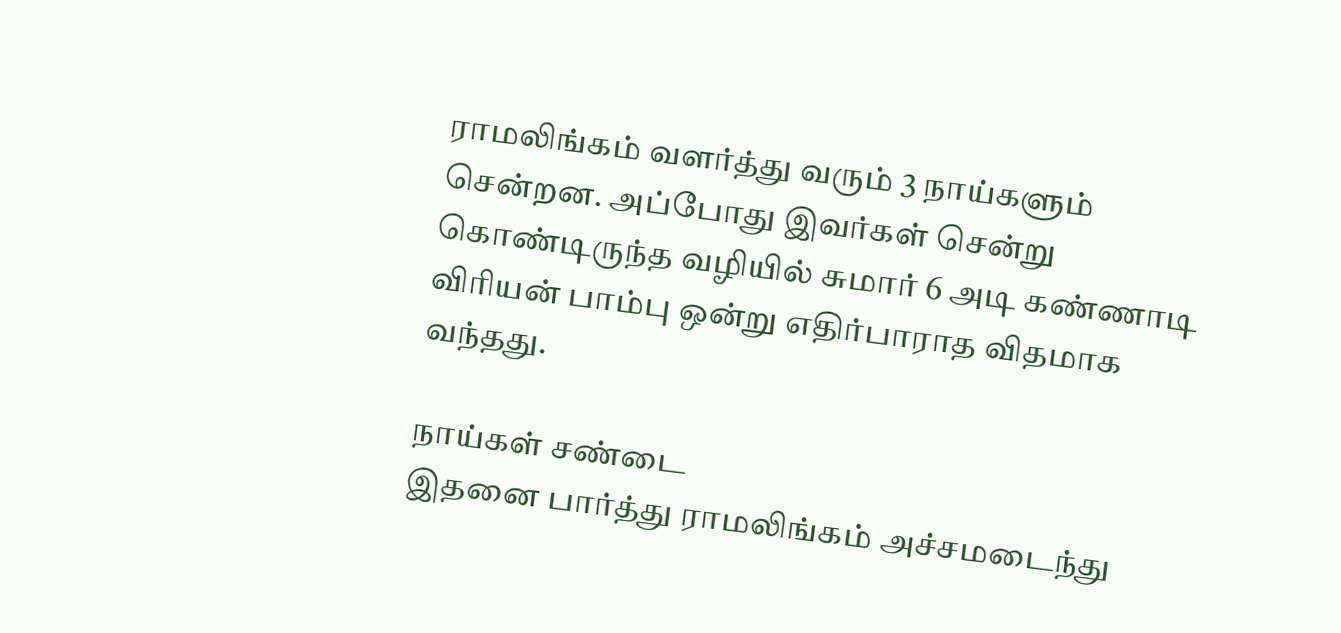ராமலிங்கம் வளர்த்து வரும் 3 நாய்களும் சென்றன. அப்போது இவர்கள் சென்று கொண்டிருந்த வழியில் சுமார் 6 அடி கண்ணாடி விரியன் பாம்பு ஒன்று எதிர்பாராத விதமாக வந்தது.

நாய்கள் சண்டை
இதனை பார்த்து ராமலிங்கம் அச்சமடைந்து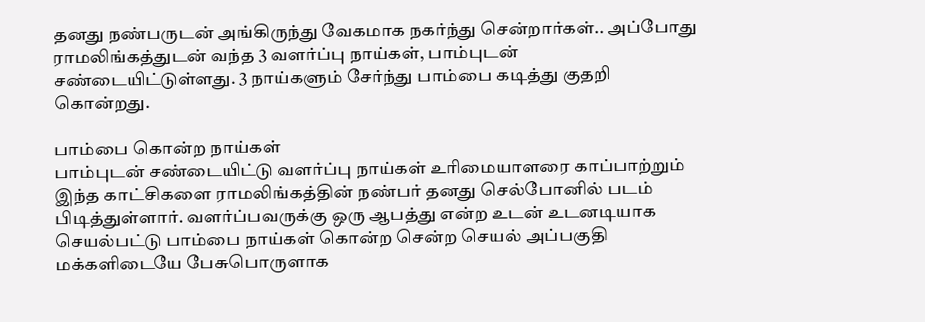தனது நண்பருடன் அங்கிருந்து வேகமாக நகர்ந்து சென்றார்கள்.. அப்போது ராமலிங்கத்துடன் வந்த 3 வளர்ப்பு நாய்கள், பாம்புடன் சண்டையிட்டுள்ளது. 3 நாய்களும் சேர்ந்து பாம்பை கடித்து குதறி கொன்றது.

பாம்பை கொன்ற நாய்கள்
பாம்புடன் சண்டையிட்டு வளர்ப்பு நாய்கள் உரிமையாளரை காப்பாற்றும் இந்த காட்சிகளை ராமலிங்கத்தின் நண்பர் தனது செல்போனில் படம் பிடித்துள்ளார். வளர்ப்பவருக்கு ஒரு ஆபத்து என்ற உடன் உடனடியாக செயல்பட்டு பாம்பை நாய்கள் கொன்ற சென்ற செயல் அப்பகுதி மக்களிடையே பேசுபொருளாக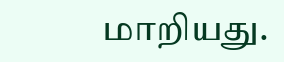மாறியது.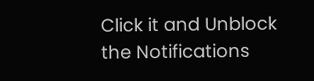Click it and Unblock the Notifications